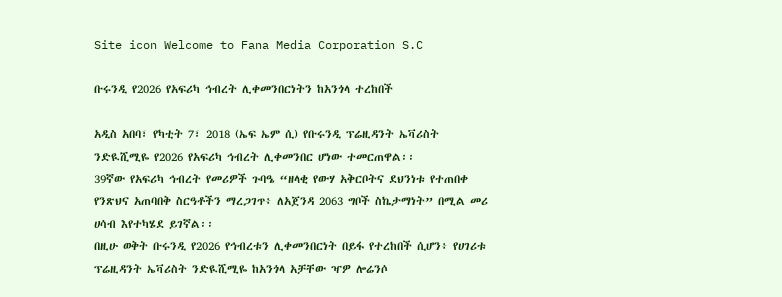Site icon Welcome to Fana Media Corporation S.C

ቡሩንዲ የ2026 የአፍሪካ ኅብረት ሊቀመንበርነትን ከአንጎላ ተረከበች

አዲስ አበባ፣ የካቲት 7፣ 2018 (ኤፍ ኤም ሲ) የቡሩንዲ ፕሬዚዳንት ኤቫሪስት ንድዪሺሚዬ የ2026 የአፍሪካ ኅብረት ሊቀመንበር ሆነው ተመርጠዋል፡፡
39ኛው የአፍሪካ ኅብረት የመሪዎች ጉባዔ “ዘላቂ የውሃ አቅርቦትና ደህንነቱ የተጠበቀ የንጽህና አጠባበቅ ስርዓቶችን ማረጋገጥ፥ ለአጀንዳ 2063 ግቦች ስኬታማነት” በሚል መሪ ሀሳብ እየተካሄደ ይገኛል፡፡
በዚሁ ወቅት ቡሩንዲ የ2026 የኅብረቱን ሊቀመንበርነት በይፋ የተረከበች ሲሆን፥ የሀገሪቱ ፕሬዚዳንት ኤቫሪስት ንድዪሺሚዬ ከአንጎላ አቻቸው ዣዎ ሎሬንሶ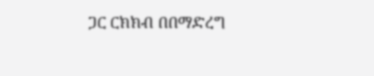ጋር ርክክብ በበማድረግ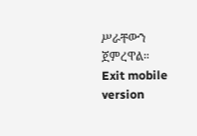ሥራቸውን ጀምረዋል።
Exit mobile version